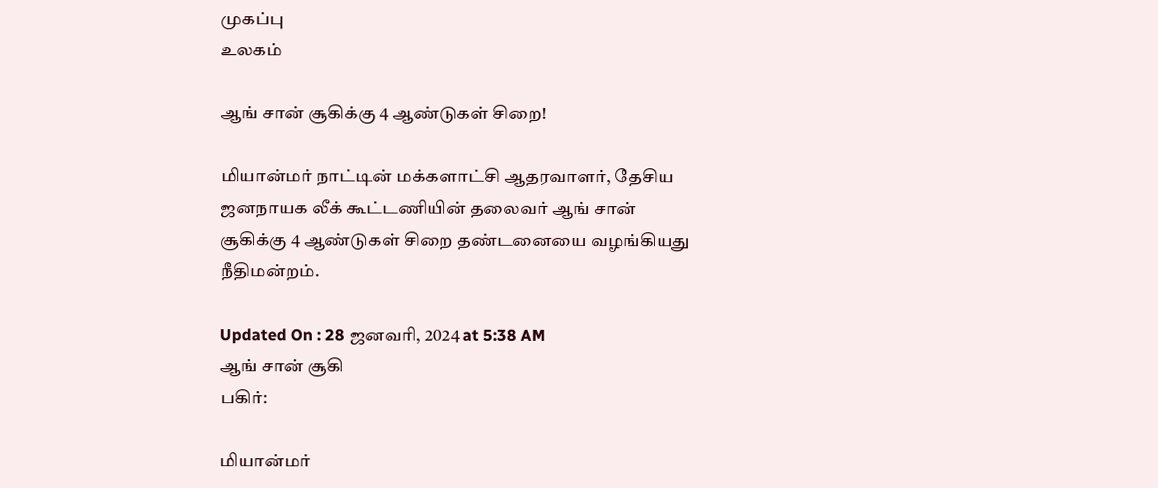முகப்பு
உலகம்

ஆங் சான் சூகிக்கு 4 ஆண்டுகள் சிறை!

மியான்மர் நாட்டின் மக்களாட்சி ஆதரவாளர், தேசிய ஜனநாயக லீக் கூட்டணியின் தலைவர் ஆங் சான் சூகிக்கு 4 ஆண்டுகள் சிறை தண்டனையை வழங்கியது நீதிமன்றம்.

Updated On : 28 ஜனவரி, 2024 at 5:38 AM
ஆங் சான் சூகி
பகிர்:

மியான்மர்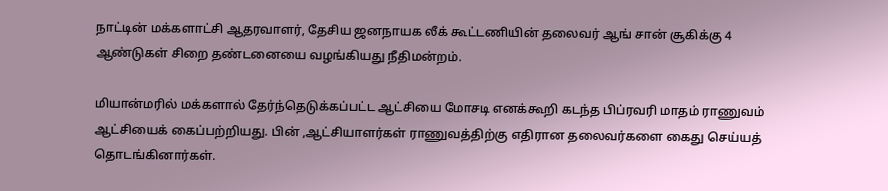நாட்டின் மக்களாட்சி ஆதரவாளர், தேசிய ஜனநாயக லீக் கூட்டணியின் தலைவர் ஆங் சான் சூகிக்கு 4 ஆண்டுகள் சிறை தண்டனையை வழங்கியது நீதிமன்றம்.

மியான்மரில் மக்களால் தேர்ந்தெடுக்கப்பட்ட ஆட்சியை மோசடி எனக்கூறி கடந்த பிப்ரவரி மாதம் ராணுவம் ஆட்சியைக் கைப்பற்றியது. பின் ,ஆட்சியாளர்கள் ராணுவத்திற்கு எதிரான தலைவர்களை கைது செய்யத் தொடங்கினார்கள்.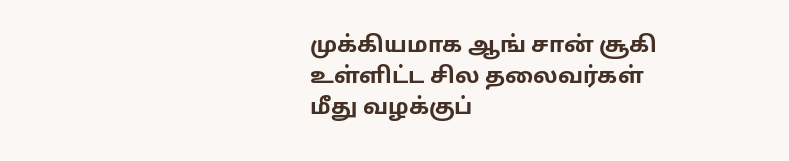முக்கியமாக ஆங் சான் சூகி உள்ளிட்ட சில தலைவர்கள் மீது வழக்குப்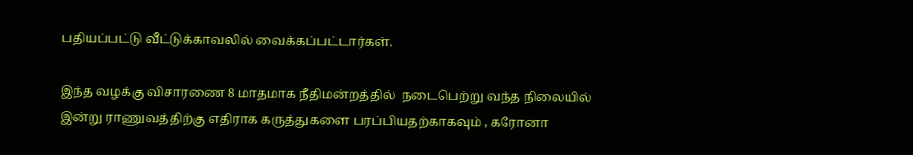பதியப்பட்டு வீட்டுக்காவலில் வைக்கப்பட்டார்கள்.

இந்த வழக்கு விசாரணை 8 மாதமாக நீதிமன்றத்தில்  நடைபெற்று வந்த நிலையில்   இன்று ராணுவத்திற்கு எதிராக கருத்துகளை பரப்பியதற்காகவும் , கரோனா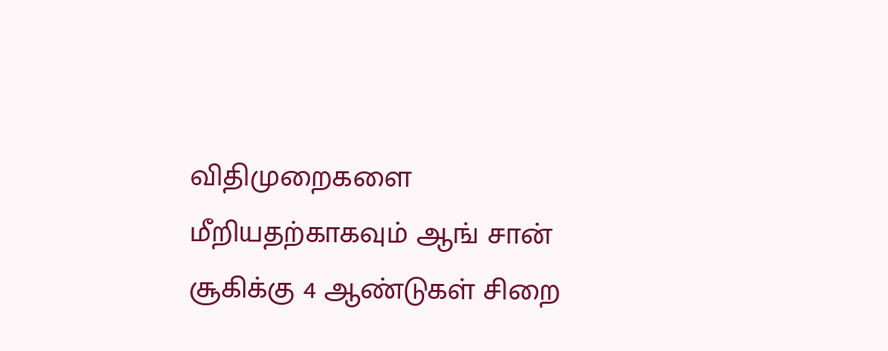விதிமுறைகளை மீறியதற்காகவும் ஆங் சான் சூகிக்கு 4 ஆண்டுகள் சிறை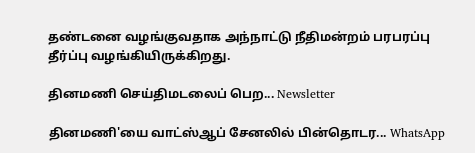தண்டனை வழங்குவதாக அந்நாட்டு நீதிமன்றம் பரபரப்பு தீர்ப்பு வழங்கியிருக்கிறது.

தினமணி செய்திமடலைப் பெற... Newsletter

தினமணி'யை வாட்ஸ்ஆப் சேனலில் பின்தொடர... WhatsApp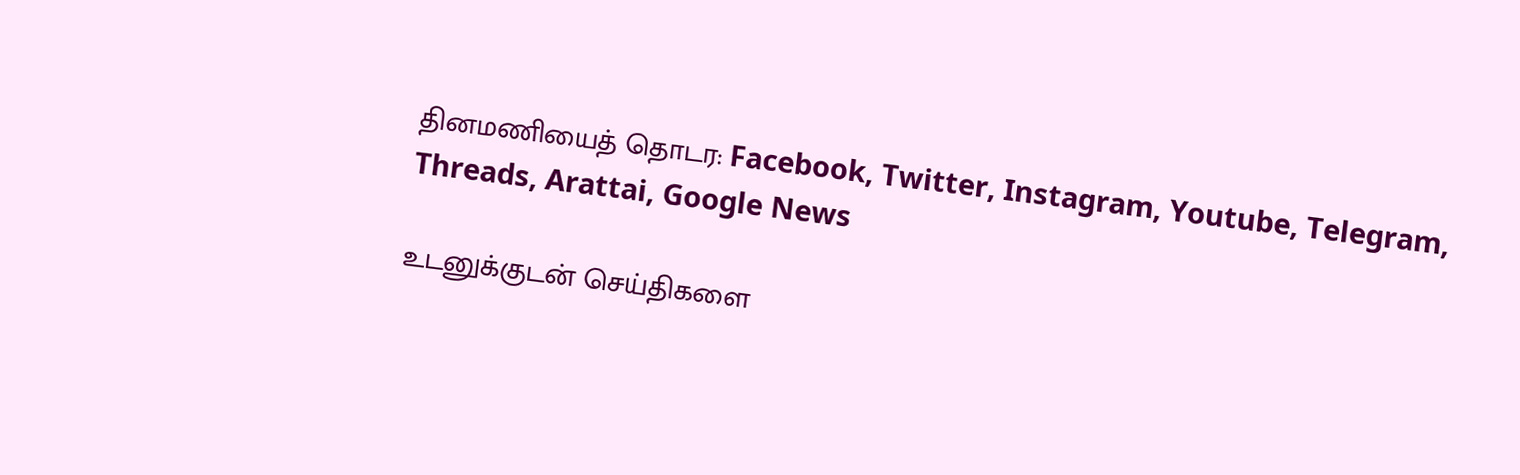தினமணியைத் தொடர: Facebook, Twitter, Instagram, Youtube, Telegram, Threads, Arattai, Google News

உடனுக்குடன் செய்திகளை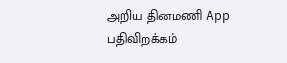அறிய தினமணி App பதிவிறக்கம்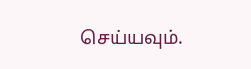செய்யவும்.